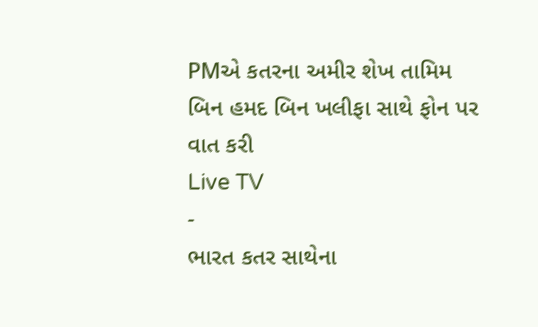PMએ કતરના અમીર શેખ તામિમ બિન હમદ બિન ખલીફા સાથે ફોન પર વાત કરી
Live TV
-
ભારત કતર સાથેના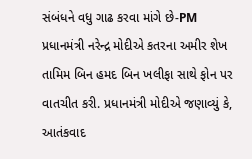સંબંધને વધુ ગાઢ કરવા માંગે છે-PM
પ્રધાનમંત્રી નરેન્દ્ર મોદીએ કતરના અમીર શેખ તામિમ બિન હમદ બિન ખલીફા સાથે ફોન પર વાતચીત કરી. પ્રધાનમંત્રી મોદીએ જણાવ્યું કે, આતંકવાદ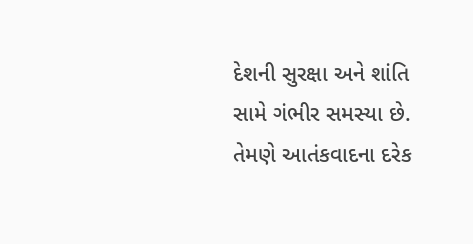દેશની સુરક્ષા અને શાંતિ સામે ગંભીર સમસ્યા છે. તેમણે આતંકવાદના દરેક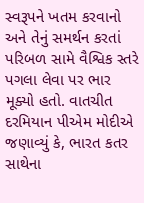સ્વરૂપને ખતમ કરવાનો અને તેનું સમર્થન કરતાં પરિબળ સામે વૈશ્વિક સ્તરે પગલા લેવા પર ભાર મૂક્યો હતો. વાતચીત દરમિયાન પીએમ મોદીએ જણાવ્યું કે, ભારત કતર સાથેના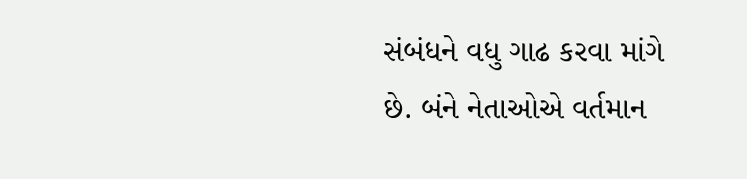સંબંધને વધુ ગાઢ કરવા માંગે છે. બંને નેતાઓએ વર્તમાન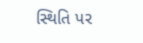સ્થિતિ પર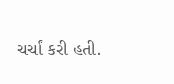ચર્ચાં કરી હતી.